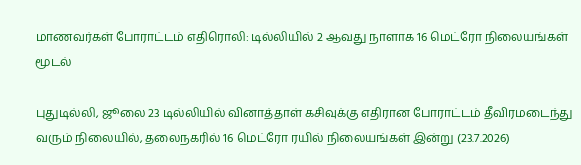மாணவர்கள் போராட்டம் எதிரொலி: டில்லியில் 2 ஆவது நாளாக 16 மெட்ரோ நிலையங்கள் மூடல்

புதுடில்லி, ஜூலை 23 டில்லியில் வினாத்தாள் கசிவுக்கு எதிரான போராட்டம் தீவிரமடைந்து வரும் நிலையில், தலைநகரில் 16 மெட்ரோ ரயில் நிலையங்கள் இன்று (23.7.2026)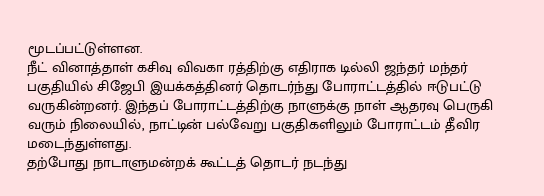மூடப்பட்டுள்ளன.
நீட் வினாத்தாள் கசிவு விவகா ரத்திற்கு எதிராக டில்லி ஜந்தர் மந்தர் பகுதியில் சிஜேபி இயக்கத்தினர் தொடர்ந்து போராட்டத்தில் ஈடுபட்டு வருகின்றனர். இந்தப் போராட்டத்திற்கு நாளுக்கு நாள் ஆதரவு பெருகி வரும் நிலையில், நாட்டின் பல்வேறு பகுதிகளிலும் போராட்டம் தீவிர மடைந்துள்ளது.
தற்போது நாடாளுமன்றக் கூட்டத் தொடர் நடந்து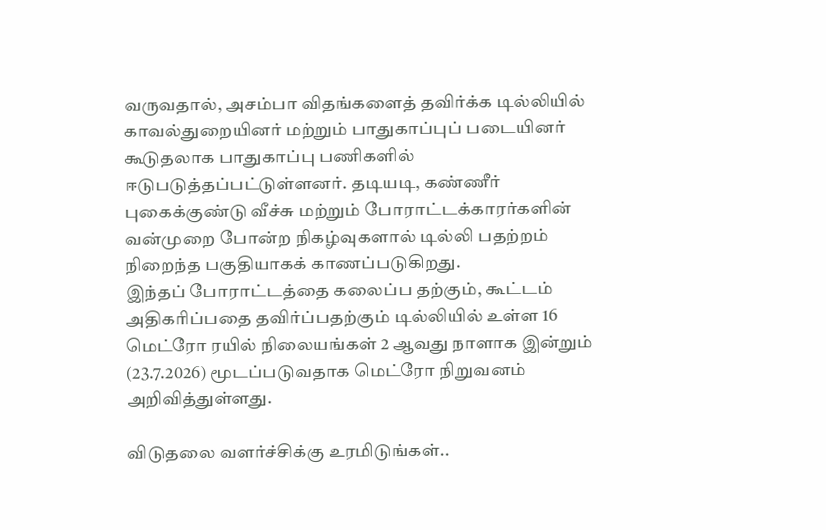வருவதால், அசம்பா விதங்களைத் தவிர்க்க டில்லியில் காவல்துறையினர் மற்றும் பாதுகாப்புப் படையினர் கூடுதலாக பாதுகாப்பு பணிகளில் ஈடுபடுத்தப்பட்டுள்ளனர். தடியடி, கண்ணீர் புகைக்குண்டு வீச்சு மற்றும் போராட்டக்காரர்களின் வன்முறை போன்ற நிகழ்வுகளால் டில்லி பதற்றம் நிறைந்த பகுதியாகக் காணப்படுகிறது.
இந்தப் போராட்டத்தை கலைப்ப தற்கும், கூட்டம் அதிகரிப்பதை தவிர்ப்பதற்கும் டில்லியில் உள்ள 16 மெட்ரோ ரயில் நிலையங்கள் 2 ஆவது நாளாக இன்றும் (23.7.2026) மூடப்படுவதாக மெட்ரோ நிறுவனம் அறிவித்துள்ளது.

விடுதலை வளர்ச்சிக்கு உரமிடுங்கள்..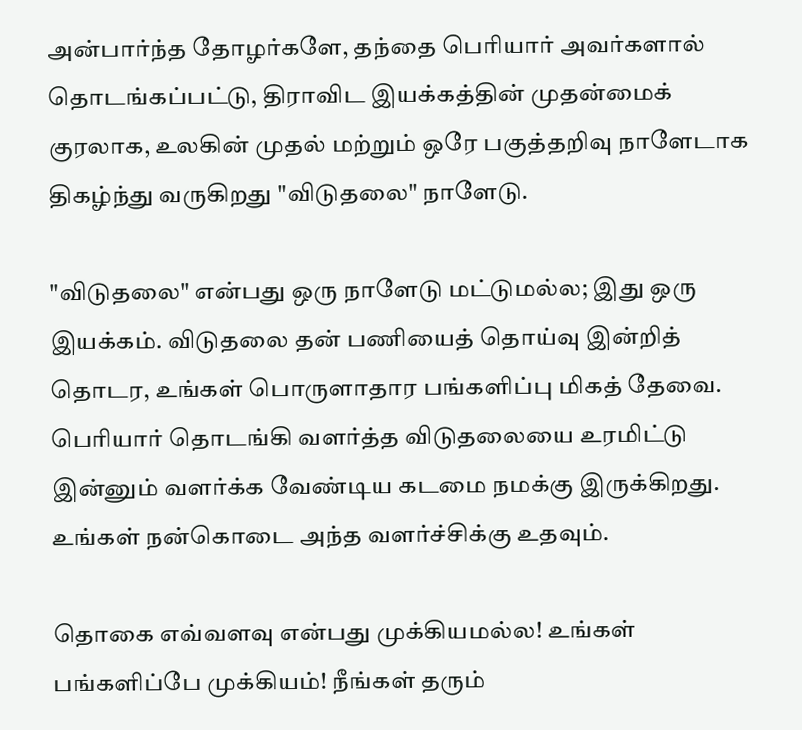அன்பார்ந்த தோழர்களே, தந்தை பெரியார் அவர்களால் தொடங்கப்பட்டு, திராவிட இயக்கத்தின் முதன்மைக் குரலாக, உலகின் முதல் மற்றும் ஒரே பகுத்தறிவு நாளேடாக திகழ்ந்து வருகிறது "விடுதலை" நாளேடு.

"விடுதலை" என்பது ஒரு நாளேடு மட்டுமல்ல; இது ஒரு இயக்கம். விடுதலை தன் பணியைத் தொய்வு இன்றித் தொடர, உங்கள் பொருளாதார பங்களிப்பு மிகத் தேவை. பெரியார் தொடங்கி வளர்த்த விடுதலையை உரமிட்டு இன்னும் வளர்க்க வேண்டிய கடமை நமக்கு இருக்கிறது. உங்கள் நன்கொடை அந்த வளர்ச்சிக்கு உதவும்.

தொகை எவ்வளவு என்பது முக்கியமல்ல! உங்கள் பங்களிப்பே முக்கியம்! நீங்கள் தரும்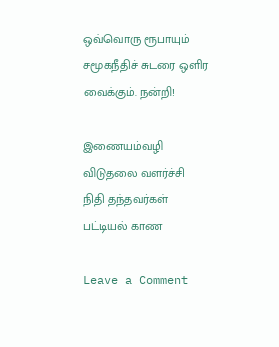ஒவ்வொரு ரூபாயும் சமூகநீதிச் சுடரை ஒளிர வைக்கும். நன்றி!

இணையம்வழி விடுதலை வளர்ச்சி நிதி தந்தவர்கள் பட்டியல் காண

Leave a Comment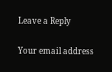Leave a Reply

Your email address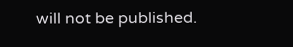will not be published.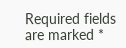Required fields are marked *